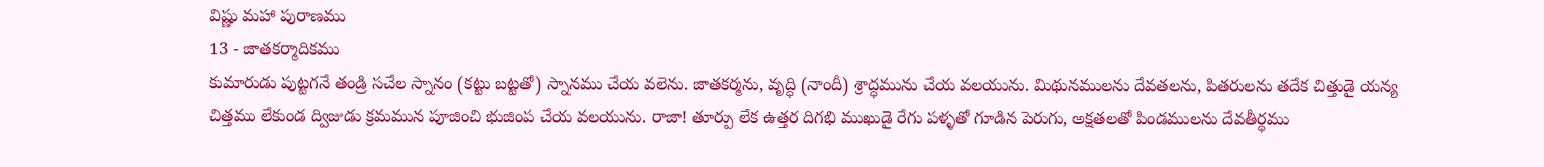విష్ణు మహా పురాణము
13 - జాతకర్మాదికము
కుమారుడు పుట్టగనే తండ్రి సచేల స్నానం (కట్టు బట్టతో) స్నానము చేయ వలెను. జాతకర్మను, వృద్ధి (నాందీ) శ్రాద్ధమును చేయ వలయును. మిథునములను దేవతలను, పితరులను తదేక చిత్తుడై యన్య చిత్తము లేకుండ ద్విజుడు క్రమమున పూజించి భుజింప చేయ వలయును. రాజా! తూర్పు లేక ఉత్తర దిగభి ముఖుడై రేగు పళ్ళతో గూడిన పెరుగు, అక్షతలతో పిండములను దేవతీర్థము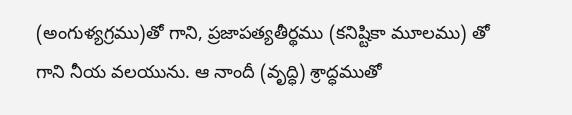(అంగుళ్యగ్రము)తో గాని, ప్రజాపత్యతీర్థము (కనిష్టికా మూలము) తో గాని నీయ వలయును. ఆ నాందీ (వృద్ధి) శ్రాద్ధముతో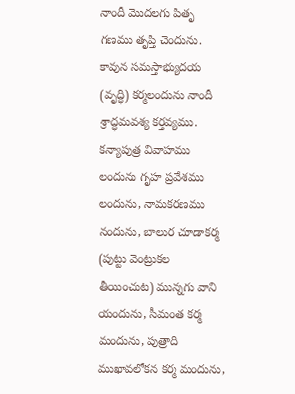నాందీ మొదలగు పితృ గణము తృప్తి చెందును. కావున సమస్తాభ్యుదయ (వృద్ధి) కర్మలందును నాందీ శ్రాద్ధమవశ్య కర్తవ్యము. కన్యాపుత్ర వివాహము లందును గృహ ప్రవేశము లందును, నామకరణము నందును, బాలుర చూడాకర్మ (పుట్టు వెంట్రుకల తీయించుట) మున్నగు వాని యందును, సీమంత కర్మ మందును, పుత్రాది ముఖావలోకన కర్మ మందును,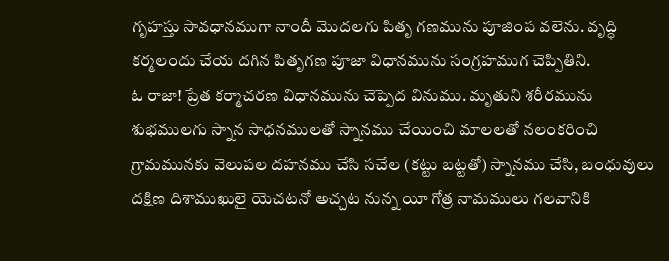గృహస్తు సావధానముగా నాందీ మొదలగు పితృ గణమును పూజింప వలెను. వృద్ధి కర్మలందు చేయ దగిన పితృగణ పూజా విధానమును సంగ్రహముగ చెప్పితిని.
ఓ రాజా! ప్రేత కర్మాచరణ విధానమును చెప్పెద వినుము. మృతుని శరీరమును శుభములగు స్నాన సాధనములతో స్నానము చేయించి మాలలతో నలంకరించి గ్రామమునకు వెలుపల దహనము చేసి సచేల (కట్టు బట్టతో) స్నానము చేసి, బంధువులు దక్షిణ దిశాముఖులై యెచటనో అచ్చట నున్న యీ గోత్ర నామములు గలవానికి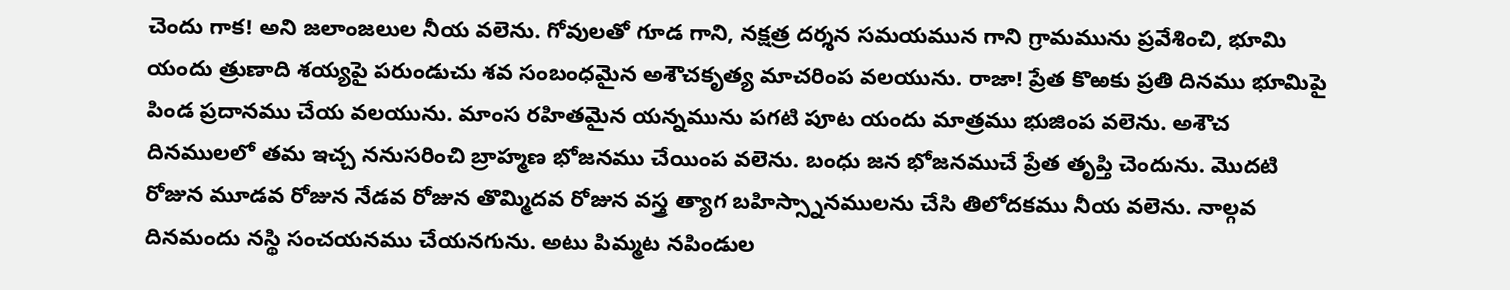చెందు గాక! అని జలాంజలుల నీయ వలెను. గోవులతో గూడ గాని, నక్షత్ర దర్శన సమయమున గాని గ్రామమును ప్రవేశించి, భూమి యందు త్రుణాది శయ్యపై పరుండుచు శవ సంబంధమైన అశౌచకృత్య మాచరింప వలయును. రాజా! ప్రేత కొఱకు ప్రతి దినము భూమిపై పిండ ప్రదానము చేయ వలయును. మాంస రహితమైన యన్నమును పగటి పూట యందు మాత్రము భుజింప వలెను. అశౌచ దినములలో తమ ఇచ్చ ననుసరించి బ్రాహ్మణ భోజనము చేయింప వలెను. బంధు జన భోజనముచే ప్రేత తృప్తి చెందును. మొదటి రోజున మూడవ రోజున నేడవ రోజున తొమ్మిదవ రోజున వస్త్ర త్యాగ బహిస్స్నానములను చేసి తిలోదకము నీయ వలెను. నాల్గవ దినమందు నస్థి సంచయనము చేయనగును. అటు పిమ్మట నపిండుల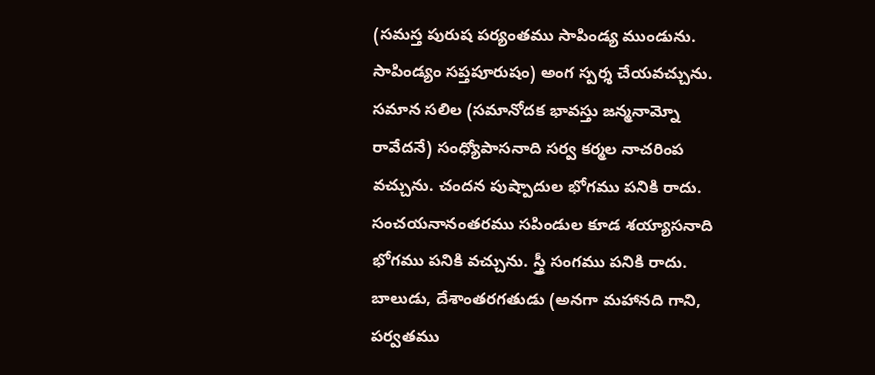(సమస్త పురుష పర్యంతము సాపిండ్య ముండును. సాపిండ్యం సప్తపూరుషం) అంగ స్పర్శ చేయవచ్చును. సమాన సలిల (సమానోదక భావస్తు జన్మనామ్నో రావేదనే) సంధ్యోపాసనాది సర్వ కర్మల నాచరింప వచ్చును. చందన పుష్పాదుల భోగము పనికి రాదు. సంచయనానంతరము సపిండుల కూడ శయ్యాసనాది భోగము పనికి వచ్చును. స్త్రీ సంగము పనికి రాదు. బాలుడు, దేశాంతరగతుడు (అనగా మహానది గాని, పర్వతము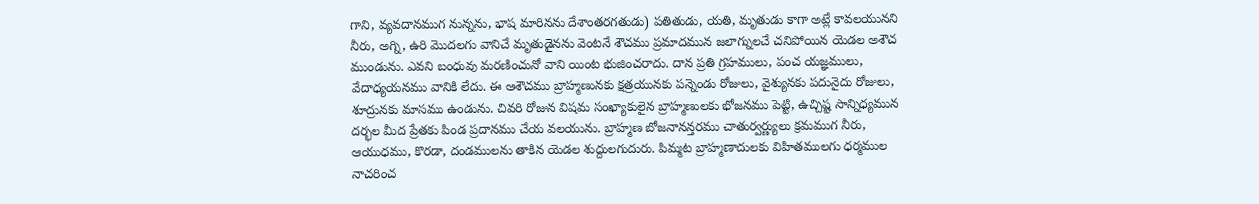గాని, వ్యవదానముగ నున్నను, భాష మారినను దేశాంతరగతుడు) పతితుడు, యతి, మృతుడు కాగా అట్లే కావలయునని నీరు, అగ్ని, ఉరి మొదలగు వానిచే మృతుడైనను వెంటనే శౌచము ప్రమాదమున జలాగ్నులచే చనిపోయిన యెడల అశౌచ ముండును. ఎవని బంధువు మరణించునో వాని యింట భుజించరాదు. దాన ప్రతి గ్రహములు, పంచ యజ్ఞములు, వేదాధ్యయనము వానికి లేదు. ఈ ఆశౌచము బ్రాహ్మణునకు క్షత్రయునకు పన్నెండు రోజులు, వైశ్యునకు పదునైదు రోజులు, శూద్రునకు మాసము ఉండును. చివరి రోజున విషమ సంఖ్యాకులైన బ్రాహ్మణులకు భోజనము పెట్టి, ఉచ్చిష్ట సాన్నిధ్యమున దర్భల మీద ప్రేతకు పిండ ప్రదానము చేయ వలయును. బ్రాహ్మణ బోజనానన్తరము చాతుర్వర్ణ్యులు క్రమముగ నీరు, ఆయుధము, కొరడా, దండములను తాకిన యెడల శుద్దులగుదురు. పిమ్మట బ్రాహ్మణాదులకు విహితములగు ధర్మముల నాచరించ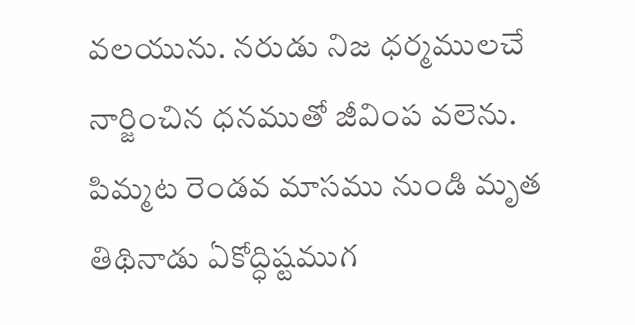వలయును. నరుడు నిజ ధర్మములచే నార్జించిన ధనముతో జీవింప వలెను. పిమ్మట రెండవ మాసము నుండి మృత తిథినాడు ఏకోద్ధిష్టముగ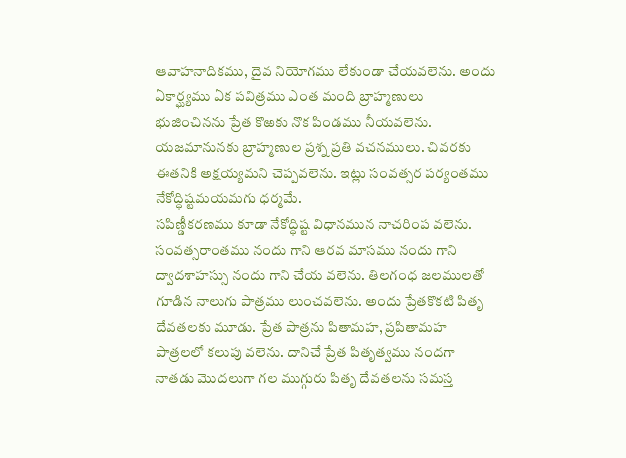ఆవాహనాదికము, దైవ నియోగము లేకుండా చేయవలెను. అందు ఏకార్ఘ్యము ఏక పవిత్రము ఎంత మంది బ్రాహ్మణులు భుజించినను ప్రేత కొఱకు నొక పిండము నీయవలెను. యజమానునకు బ్రాహ్మణుల ప్రశ్న ప్రతి వచనములు. చివరకు ఈతనికి అక్షయ్యమని చెప్పవలెను. ఇట్లు సంవత్సర పర్యంతము నేకోద్ధిష్టమయమగు ధర్మమే.
సపిణ్డీకరణము కూడా నేకోద్ధిష్ట విధానమున నాచరింప వలెను. సంవత్సరాంతము నందు గాని ఆరవ మాసము నందు గాని ద్వాదశాహస్సు నందు గాని చేయ వలెను. తిలగంధ జలములతో గూడిన నాలుగు పాత్రము లుంచవలెను. అందు ప్రేతకొకటి పితృ దేవతలకు మూడు. ప్రేత పాత్రను పితామహ, ప్రపితామహ పాత్రలలో కలుపు వలెను. దానిచే ప్రేత పితృత్వము నందగా నాతడు మొదలుగా గల ముగ్గురు పితృ దేవతలను సమస్త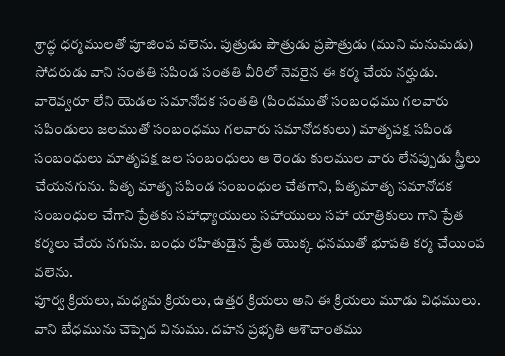శ్రాద్ధ ధర్మములతో పూజింప వలెను. పుత్రుడు పౌత్రుడు ప్రపౌత్రుడు (ముని మనుమడు) సోదరుడు వాని సంతతి సపిండ సంతతి వీరిలో నెవరైన ఈ కర్మ చేయ నర్హుడు. వారెవ్వరూ లేని యెడల సమానోదక సంతతి (పిందముతో సంబంధము గలవారు సపిండులు జలముతో సంబంధము గలవారు సమానోదకులు) మాతృపక్ష సపిండ సంబంధులు మాతృపక్ష జల సంబంధులు ఆ రెండు కులముల వారు లేనప్పుడు స్త్రీలు చేయనగును. పితృ మాతృ సపిండ సంబంధుల చేతగాని, పితృమాతృ సమానోదక సంబంధుల చేగాని ప్రేతకు సహాధ్యాయులు సహాయులు సహా యాత్రికులు గాని ప్రేత కర్మలు చేయ నగును. బంధు రహితుడైన ప్రేత యొక్క ధనముతో భూపతి కర్మ చేయింప వలెను.
పూర్వ క్రియలు, మధ్యమ క్రియలు, ఉత్తర క్రియలు అని ఈ క్రియలు మూడు విధములు. వాని బేధమును చెప్పెద వినుము. దహన ప్రభృతి ఆశౌచాంతము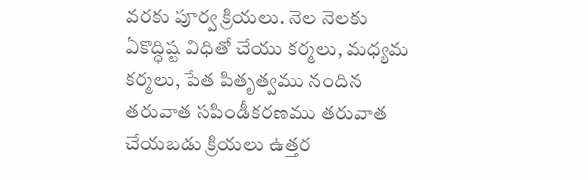వరకు పూర్వ క్రియలు. నెల నెలకు ఏకొద్ధిష్ట విధితో చేయు కర్మలు, మధ్యమ కర్మలు, పేత పితృత్వము నందిన తరువాత సపిండీకరణము తరువాత చేయబడు క్రియలు ఉత్తర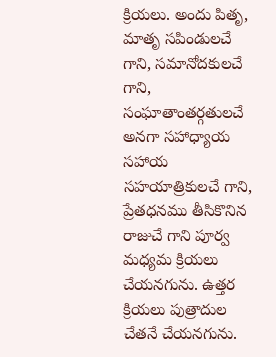క్రియలు. అందు పితృ, మాతృ సపిండులచే గాని, సమానోదకులచే గాని, సంఘాతాంతర్గతులచే అనగా సహాధ్యాయ సహాయ సహయాత్రికులచే గాని, ప్రేతధనము తీసికొనిన రాజుచే గాని పూర్వ మధ్యమ క్రియలు చేయనగును. ఉత్తర క్రియలు పుత్రాదుల చేతనే చేయనగును.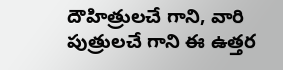దౌహిత్రులచే గాని, వారి పుత్రులచే గాని ఈ ఉత్తర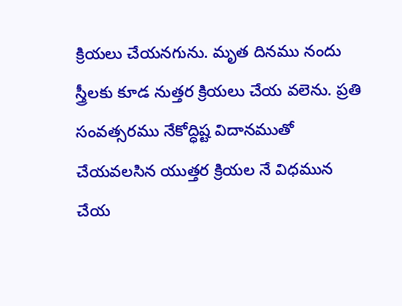క్రియలు చేయనగును. మృత దినము నందు స్త్రీలకు కూడ నుత్తర క్రియలు చేయ వలెను. ప్రతి సంవత్సరము నేకోద్ధిష్ట విదానముతో చేయవలసిన యుత్తర క్రియల నే విధమున చేయ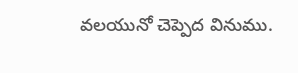వలయునో చెప్పెద వినుము.